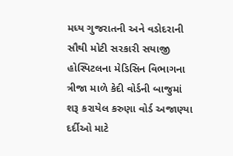મધ્ય ગુજરાતની અને વડોદરાની સૌથી મોટી સરકારી સયાજી હોસ્પિટલના મેડિસિન વિભાગના ત્રીજા માળે કેદી વોર્ડની બાજુમાં શરૂ કરાયેલ કરુણા વોર્ડ અજાણ્યા દર્દીઓ માટે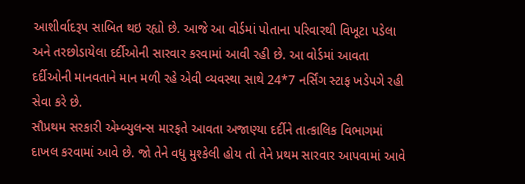આશીર્વાદરૂપ સાબિત થઇ રહ્યો છે. આજે આ વોર્ડમાં પોતાના પરિવારથી વિખૂટા પડેલા અને તરછોડાયેલા દર્દીઓની સારવાર કરવામાં આવી રહી છે. આ વોર્ડમાં આવતા દર્દીઓની માનવતાને માન મળી રહે એવી વ્યવસ્થા સાથે 24*7 નર્સિંગ સ્ટાફ ખડેપગે રહી સેવા કરે છે.
સૌપ્રથમ સરકારી એમ્બ્યુલન્સ મારફતે આવતા અજાણ્યા દર્દીને તાત્કાલિક વિભાગમાં દાખલ કરવામાં આવે છે. જો તેને વધુ મુશ્કેલી હોય તો તેને પ્રથમ સારવાર આપવામાં આવે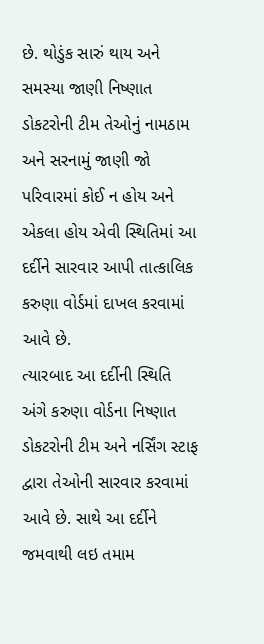છે. થોડુંક સારું થાય અને સમસ્યા જાણી નિષ્ણાત ડોકટરોની ટીમ તેઓનું નામઠામ અને સરનામું જાણી જો પરિવારમાં કોઈ ન હોય અને એકલા હોય એવી સ્થિતિમાં આ દર્દીને સારવાર આપી તાત્કાલિક કરુણા વોર્ડમાં દાખલ કરવામાં આવે છે.
ત્યારબાદ આ દર્દીની સ્થિતિ અંગે કરુણા વોર્ડના નિષ્ણાત ડોકટરોની ટીમ અને નર્સિંગ સ્ટાફ દ્વારા તેઓની સારવાર કરવામાં આવે છે. સાથે આ દર્દીને જમવાથી લઇ તમામ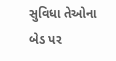સુવિધા તેઓના બેડ પર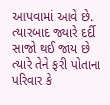આપવામાં આવે છે. ત્યારબાદ જ્યારે દર્દી સાજો થઈ જાય છે ત્યારે તેને ફરી પોતાના પરિવાર કે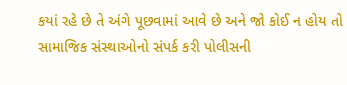કયાં રહે છે તે અંગે પૂછવામાં આવે છે અને જો કોઈ ન હોય તો સામાજિક સંસ્થાઓનો સંપર્ક કરી પોલીસની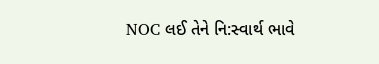NOC લઈ તેને નિ:સ્વાર્થ ભાવે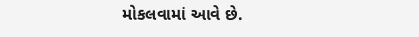મોકલવામાં આવે છે.